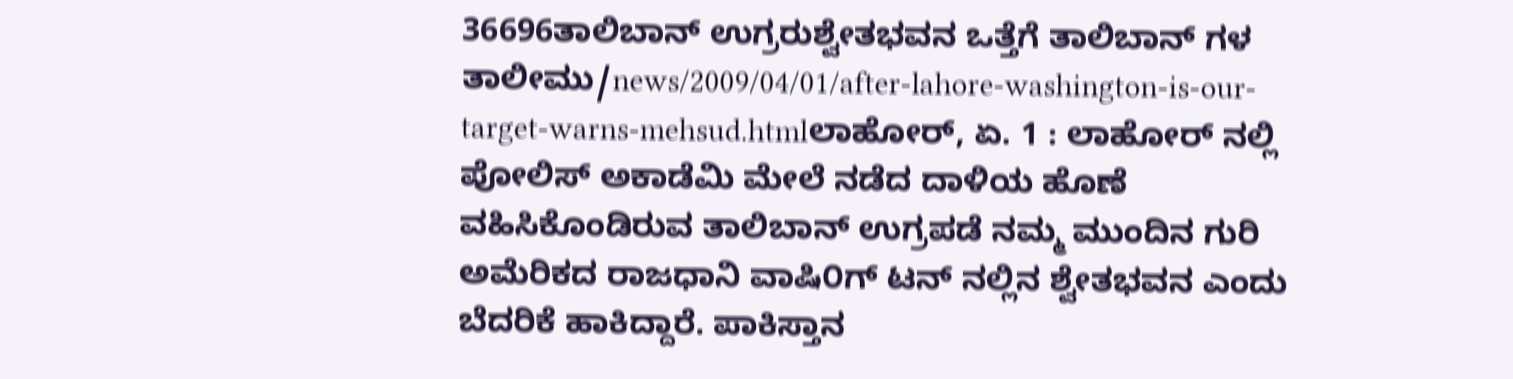36696ತಾಲಿಬಾನ್ ಉಗ್ರರುಶ್ವೇತಭವನ ಒತ್ತೆಗೆ ತಾಲಿಬಾನ್ ಗಳ ತಾಲೀಮು/news/2009/04/01/after-lahore-washington-is-our-target-warns-mehsud.htmlಲಾಹೋರ್, ಏ. 1 : ಲಾಹೋರ್ ನಲ್ಲಿ ಪೋಲಿಸ್ ಅಕಾಡೆಮಿ ಮೇಲೆ ನಡೆದ ದಾಳಿಯ ಹೊಣೆ ವಹಿಸಿಕೊಂಡಿರುವ ತಾಲಿಬಾನ್ ಉಗ್ರಪಡೆ ನಮ್ಮ ಮುಂದಿನ ಗುರಿ ಅಮೆರಿಕದ ರಾಜಧಾನಿ ವಾಷಿ೦ಗ್ ಟನ್ ನಲ್ಲಿನ ಶ್ವೇತಭವನ ಎಂದು ಬೆದರಿಕೆ ಹಾಕಿದ್ದಾರೆ. ಪಾಕಿಸ್ತಾನ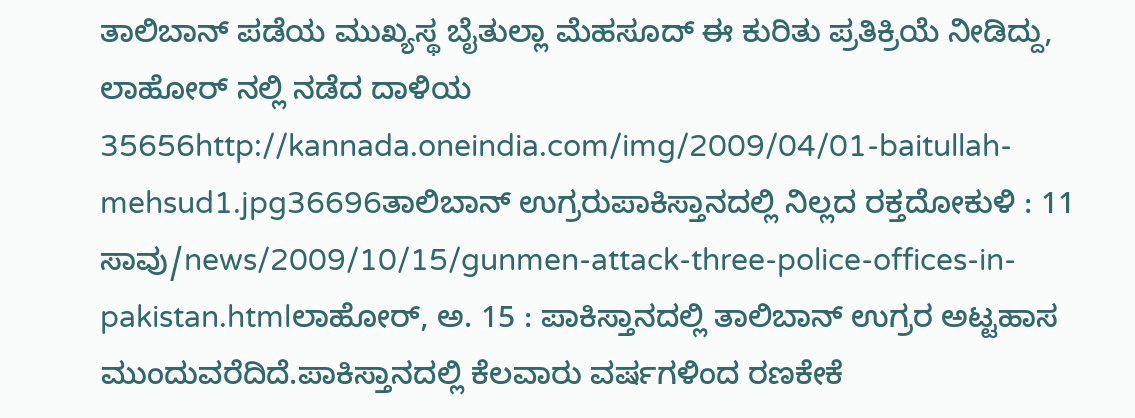ತಾಲಿಬಾನ್ ಪಡೆಯ ಮುಖ್ಯಸ್ಥ ಬೈತುಲ್ಲಾ ಮೆಹಸೂದ್ ಈ ಕುರಿತು ಪ್ರತಿಕ್ರಿಯೆ ನೀಡಿದ್ದು, ಲಾಹೋರ್ ನಲ್ಲಿ ನಡೆದ ದಾಳಿಯ 35656http://kannada.oneindia.com/img/2009/04/01-baitullah-mehsud1.jpg36696ತಾಲಿಬಾನ್ ಉಗ್ರರುಪಾಕಿಸ್ತಾನದಲ್ಲಿ ನಿಲ್ಲದ ರಕ್ತದೋಕುಳಿ : 11 ಸಾವು/news/2009/10/15/gunmen-attack-three-police-offices-in-pakistan.htmlಲಾಹೋರ್, ಅ. 15 : ಪಾಕಿಸ್ತಾನದಲ್ಲಿ ತಾಲಿಬಾನ್ ಉಗ್ರರ ಅಟ್ಟಹಾಸ ಮುಂದುವರೆದಿದೆ.ಪಾಕಿಸ್ತಾನದಲ್ಲಿ ಕೆಲವಾರು ವರ್ಷಗಳಿಂದ ರಣಕೇಕೆ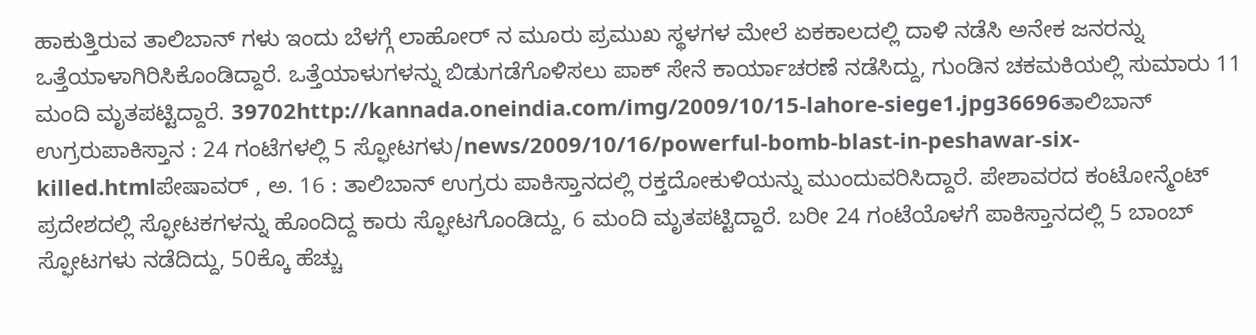ಹಾಕುತ್ತಿರುವ ತಾಲಿಬಾನ್ ಗಳು ಇಂದು ಬೆಳಗ್ಗೆ ಲಾಹೋರ್ ನ ಮೂರು ಪ್ರಮುಖ ಸ್ಥಳಗಳ ಮೇಲೆ ಏಕಕಾಲದಲ್ಲಿ ದಾಳಿ ನಡೆಸಿ ಅನೇಕ ಜನರನ್ನು ಒತ್ತೆಯಾಳಾಗಿರಿಸಿಕೊಂಡಿದ್ದಾರೆ. ಒತ್ತೆಯಾಳುಗಳನ್ನು ಬಿಡುಗಡೆಗೊಳಿಸಲು ಪಾಕ್ ಸೇನೆ ಕಾರ್ಯಾಚರಣೆ ನಡೆಸಿದ್ದು, ಗುಂಡಿನ ಚಕಮಕಿಯಲ್ಲಿ ಸುಮಾರು 11 ಮಂದಿ ಮೃತಪಟ್ಟಿದ್ದಾರೆ. 39702http://kannada.oneindia.com/img/2009/10/15-lahore-siege1.jpg36696ತಾಲಿಬಾನ್ ಉಗ್ರರುಪಾಕಿಸ್ತಾನ : 24 ಗಂಟೆಗಳಲ್ಲಿ 5 ಸ್ಫೋಟಗಳು/news/2009/10/16/powerful-bomb-blast-in-peshawar-six-killed.htmlಪೇಷಾವರ್ , ಅ. 16 : ತಾಲಿಬಾನ್ ಉಗ್ರರು ಪಾಕಿಸ್ತಾನದಲ್ಲಿ ರಕ್ತದೋಕುಳಿಯನ್ನು ಮುಂದುವರಿಸಿದ್ದಾರೆ. ಪೇಶಾವರದ ಕಂಟೋನ್ಮೆಂಟ್ ಪ್ರದೇಶದಲ್ಲಿ ಸ್ಫೋಟಕಗಳನ್ನು ಹೊಂದಿದ್ದ ಕಾರು ಸ್ಫೋಟಗೊಂಡಿದ್ದು, 6 ಮಂದಿ ಮೃತಪಟ್ಟಿದ್ದಾರೆ. ಬರೀ 24 ಗಂಟೆಯೊಳಗೆ ಪಾಕಿಸ್ತಾನದಲ್ಲಿ 5 ಬಾಂಬ್ ಸ್ಫೋಟಗಳು ನಡೆದಿದ್ದು, 50ಕ್ಕೊ ಹೆಚ್ಚು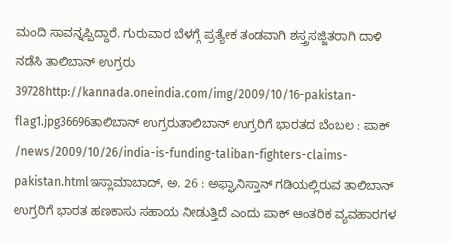ಮಂದಿ ಸಾವನ್ನಪ್ಪಿದ್ದಾರೆ. ಗುರುವಾರ ಬೆಳಗ್ಗೆ ಪ್ರತ್ಯೇಕ ತಂಡವಾಗಿ ಶಸ್ತ್ರಸಜ್ಜಿತರಾಗಿ ದಾಳಿ ನಡೆಸಿ ತಾಲಿಬಾನ್ ಉಗ್ರರು 39728http://kannada.oneindia.com/img/2009/10/16-pakistan-flag1.jpg36696ತಾಲಿಬಾನ್ ಉಗ್ರರುತಾಲಿಬಾನ್ ಉಗ್ರರಿಗೆ ಭಾರತದ ಬೆಂಬಲ : ಪಾಕ್ /news/2009/10/26/india-is-funding-taliban-fighters-claims-pakistan.htmlಇಸ್ಲಾಮಾಬಾದ್, ಅ. 26 : ಅಫ್ಘಾನಿಸ್ತಾನ್ ಗಡಿಯಲ್ಲಿರುವ ತಾಲಿಬಾನ್ ಉಗ್ರರಿಗೆ ಭಾರತ ಹಣಕಾಸು ಸಹಾಯ ನೀಡುತ್ತಿದೆ ಎಂದು ಪಾಕ್ ಆಂತರಿಕ ವ್ಯವಹಾರಗಳ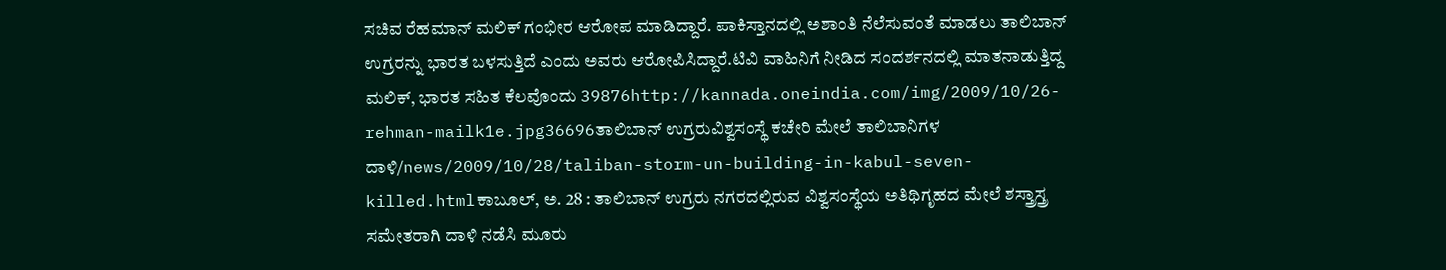ಸಚಿವ ರೆಹಮಾನ್ ಮಲಿಕ್ ಗಂಭೀರ ಆರೋಪ ಮಾಡಿದ್ದಾರೆ. ಪಾಕಿಸ್ತಾನದಲ್ಲಿ ಅಶಾಂತಿ ನೆಲೆಸುವಂತೆ ಮಾಡಲು ತಾಲಿಬಾನ್ ಉಗ್ರರನ್ನು ಭಾರತ ಬಳಸುತ್ತಿದೆ ಎಂದು ಅವರು ಆರೋಪಿಸಿದ್ದಾರೆ.ಟಿವಿ ವಾಹಿನಿಗೆ ನೀಡಿದ ಸಂದರ್ಶನದಲ್ಲಿ ಮಾತನಾಡುತ್ತಿದ್ದ ಮಲಿಕ್, ಭಾರತ ಸಹಿತ ಕೆಲವೊಂದು 39876http://kannada.oneindia.com/img/2009/10/26-rehman-mailk1e.jpg36696ತಾಲಿಬಾನ್ ಉಗ್ರರುವಿಶ್ವಸಂಸ್ಥೆ ಕಚೇರಿ ಮೇಲೆ ತಾಲಿಬಾನಿಗಳ ದಾಳಿ/news/2009/10/28/taliban-storm-un-building-in-kabul-seven-killed.htmlಕಾಬೂಲ್, ಅ. 28 : ತಾಲಿಬಾನ್ ಉಗ್ರರು ನಗರದಲ್ಲಿರುವ ವಿಶ್ವಸಂಸ್ಥೆಯ ಅತಿಥಿಗೃಹದ ಮೇಲೆ ಶಸ್ತ್ರಾಸ್ತ್ರ ಸಮೇತರಾಗಿ ದಾಳಿ ನಡೆಸಿ ಮೂರು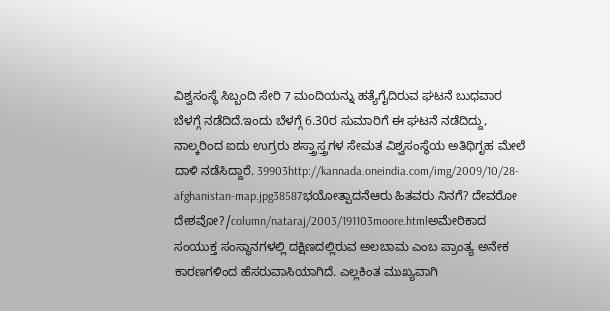ವಿಶ್ವಸಂಸ್ಥೆ ಸಿಬ್ಬಂದಿ ಸೇರಿ 7 ಮಂದಿಯನ್ನು ಹತ್ಯೆಗೈದಿರುವ ಘಟನೆ ಬುಧವಾರ ಬೆಳಗ್ಗೆ ನಡೆದಿದೆ.ಇಂದು ಬೆಳಗ್ಗೆ 6.30ರ ಸುಮಾರಿಗೆ ಈ ಘಟನೆ ನಡೆದಿದ್ದು, ನಾಲ್ಕರಿಂದ ಐದು ಉಗ್ರರು ಶಸ್ತ್ರಾಸ್ತ್ರಗಳ ಸೇಮತ ವಿಶ್ವಸಂಸ್ಥೆಯ ಅತಿಥಿಗೃಹ ಮೇಲೆ ದಾಳಿ ನಡೆಸಿದ್ದಾರೆ. 39903http://kannada.oneindia.com/img/2009/10/28-afghanistan-map.jpg38587ಭಯೋತ್ಪಾದನೆಆರು ಹಿತವರು ನಿನಗೆ? ದೇವರೋ ದೇಶವೋ?/column/nataraj/2003/191103moore.htmlಅಮೇರಿಕಾದ ಸಂಯುಕ್ತ ಸಂಸ್ಥಾನಗಳಲ್ಲಿ ದಕ್ಷಿಣದಲ್ಲಿರುವ ಅಲಬಾಮ ಎಂಬ ಪ್ರಾಂತ್ಯ ಅನೇಕ ಕಾರಣಗಳಿಂದ ಹೆಸರುವಾಸಿಯಾಗಿದೆ. ಎಲ್ಲಕಿಂತ ಮುಖ್ಯವಾಗಿ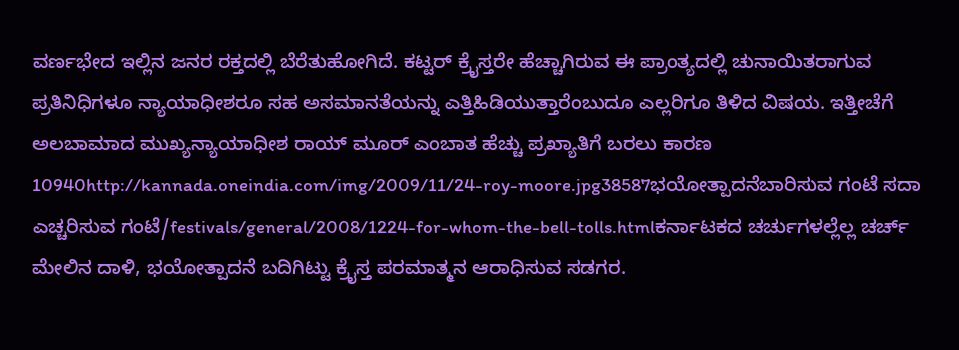ವರ್ಣಭೇದ ಇಲ್ಲಿನ ಜನರ ರಕ್ತದಲ್ಲಿ ಬೆರೆತುಹೋಗಿದೆ. ಕಟ್ಟರ್‌ ಕ್ರೈಸ್ತರೇ ಹೆಚ್ಚಾಗಿರುವ ಈ ಪ್ರಾಂತ್ಯದಲ್ಲಿ ಚುನಾಯಿತರಾಗುವ ಪ್ರತಿನಿಧಿಗಳೂ ನ್ಯಾಯಾಧೀಶರೂ ಸಹ ಅಸಮಾನತೆಯನ್ನು ಎತ್ತಿಹಿಡಿಯುತ್ತಾರೆಂಬುದೂ ಎಲ್ಲರಿಗೂ ತಿಳಿದ ವಿಷಯ. ಇತ್ತೀಚೆಗೆ ಅಲಬಾಮಾದ ಮುಖ್ಯನ್ಯಾಯಾಧೀಶ ರಾಯ್‌ ಮೂರ್‌ ಎಂಬಾತ ಹೆಚ್ಚು ಪ್ರಖ್ಯಾತಿಗೆ ಬರಲು ಕಾರಣ 10940http://kannada.oneindia.com/img/2009/11/24-roy-moore.jpg38587ಭಯೋತ್ಪಾದನೆಬಾರಿಸುವ ಗಂಟೆ ಸದಾ ಎಚ್ಚರಿಸುವ ಗಂಟೆ/festivals/general/2008/1224-for-whom-the-bell-tolls.htmlಕರ್ನಾಟಕದ ಚರ್ಚುಗಳಲ್ಲೆಲ್ಲ ಚರ್ಚ್ ಮೇಲಿನ ದಾಳಿ, ಭಯೋತ್ಪಾದನೆ ಬದಿಗಿಟ್ಟು ಕ್ರೈಸ್ತ ಪರಮಾತ್ಮನ ಆರಾಧಿಸುವ ಸಡಗರ.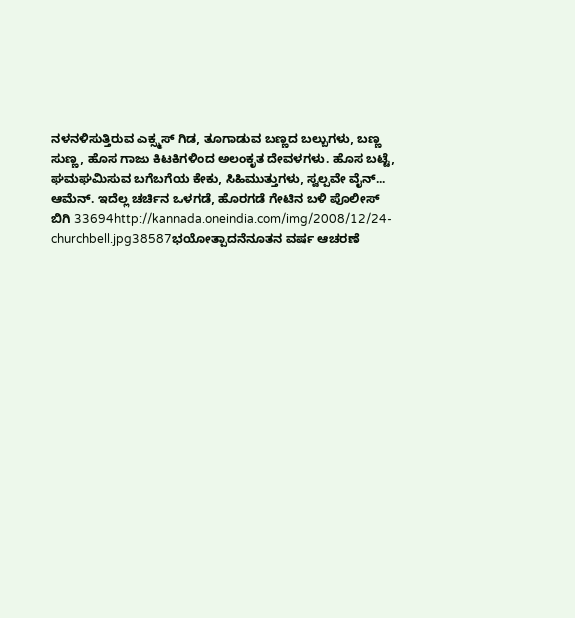ನಳನಳಿಸುತ್ತಿರುವ ಎಕ್ಸ್ಮಸ್ ಗಿಡ, ತೂಗಾಡುವ ಬಣ್ಣದ ಬಲ್ಬುಗಳು, ಬಣ್ಣ ಸುಣ್ಣ, ಹೊಸ ಗಾಜು ಕಿಟಕಿಗಳಿಂದ ಅಲಂಕೃತ ದೇವಳಗಳು. ಹೊಸ ಬಟ್ಟೆ, ಘಮಘಮಿಸುವ ಬಗೆಬಗೆಯ ಕೇಕು, ಸಿಹಿಮುತ್ತುಗಳು, ಸ್ವಲ್ಪವೇ ವೈನ್... ಆಮೆನ್. ಇದೆಲ್ಲ ಚರ್ಚಿನ ಒಳಗಡೆ, ಹೊರಗಡೆ ಗೇಟಿನ ಬಳಿ ಪೊಲೀಸ್ ಬಿಗಿ 33694http://kannada.oneindia.com/img/2008/12/24-churchbell.jpg38587ಭಯೋತ್ಪಾದನೆನೂತನ ವರ್ಷ ಆಚರಣೆ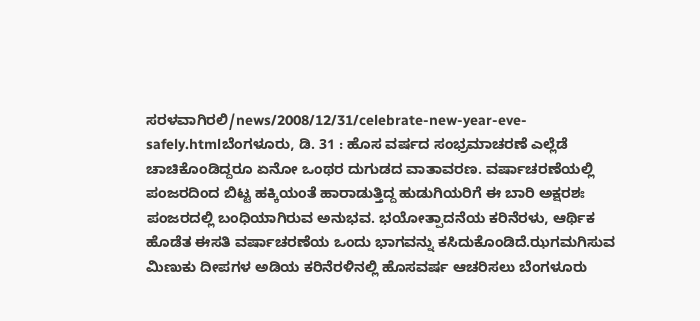ಸರಳವಾಗಿರಲಿ/news/2008/12/31/celebrate-new-year-eve-safely.htmlಬೆಂಗಳೂರು, ಡಿ. 31 : ಹೊಸ ವರ್ಷದ ಸಂಭ್ರಮಾಚರಣೆ ಎಲ್ಲೆಡೆ ಚಾಚಿಕೊಂಡಿದ್ದರೂ ಏನೋ ಒಂಥರ ದುಗುಡದ ವಾತಾವರಣ. ವರ್ಷಾಚರಣೆಯಲ್ಲಿ ಪಂಜರದಿಂದ ಬಿಟ್ಟ ಹಕ್ಕಿಯಂತೆ ಹಾರಾಡುತ್ತಿದ್ದ ಹುಡುಗಿಯರಿಗೆ ಈ ಬಾರಿ ಅಕ್ಷರಶಃ ಪಂಜರದಲ್ಲಿ ಬಂಧಿಯಾಗಿರುವ ಅನುಭವ. ಭಯೋತ್ಪಾದನೆಯ ಕರಿನೆರಳು, ಆರ್ಥಿಕ ಹೊಡೆತ ಈಸತಿ ವರ್ಷಾಚರಣೆಯ ಒಂದು ಭಾಗವನ್ನು ಕಸಿದುಕೊಂಡಿದೆ.ಝಗಮಗಿಸುವ ಮಿಣುಕು ದೀಪಗಳ ಅಡಿಯ ಕರಿನೆರಳಿನಲ್ಲಿ ಹೊಸವರ್ಷ ಆಚರಿಸಲು ಬೆಂಗಳೂರು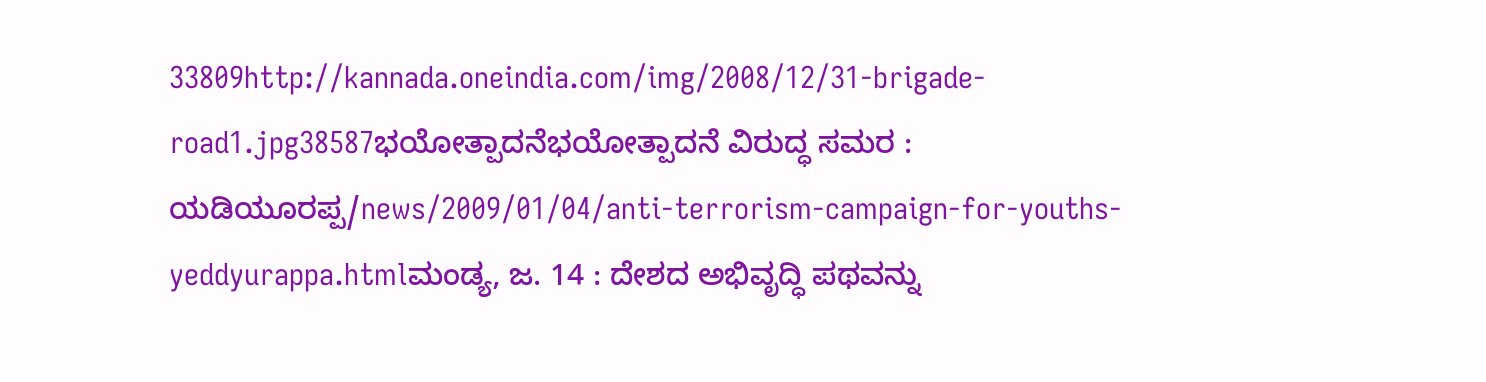33809http://kannada.oneindia.com/img/2008/12/31-brigade-road1.jpg38587ಭಯೋತ್ಪಾದನೆಭಯೋತ್ಪಾದನೆ ವಿರುದ್ಧ ಸಮರ : ಯಡಿಯೂರಪ್ಪ/news/2009/01/04/anti-terrorism-campaign-for-youths-yeddyurappa.htmlಮಂಡ್ಯ, ಜ. 14 : ದೇಶದ ಅಭಿವೃದ್ಧಿ ಪಥವನ್ನು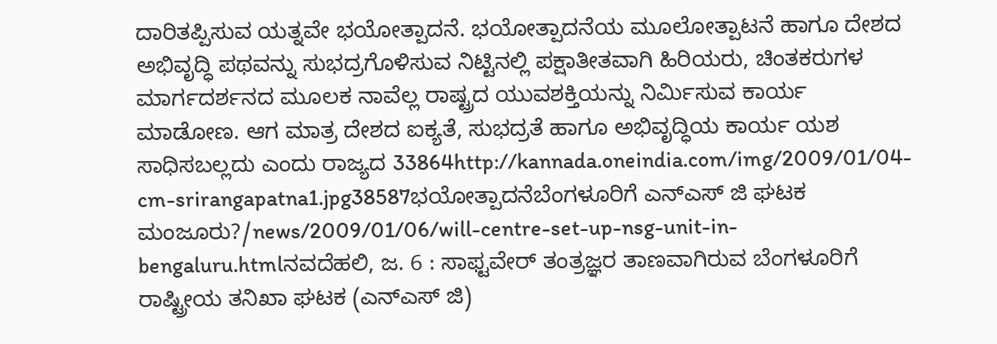ದಾರಿತಪ್ಪಿಸುವ ಯತ್ನವೇ ಭಯೋತ್ಪಾದನೆ. ಭಯೋತ್ಪಾದನೆಯ ಮೂಲೋತ್ಪಾಟನೆ ಹಾಗೂ ದೇಶದ ಅಭಿವೃದ್ಧಿ ಪಥವನ್ನು ಸುಭದ್ರಗೊಳಿಸುವ ನಿಟ್ಟಿನಲ್ಲಿ ಪಕ್ಷಾತೀತವಾಗಿ ಹಿರಿಯರು, ಚಿಂತಕರುಗಳ ಮಾರ್ಗದರ್ಶನದ ಮೂಲಕ ನಾವೆಲ್ಲ ರಾಷ್ಟ್ರದ ಯುವಶಕ್ತಿಯನ್ನು ನಿರ್ಮಿಸುವ ಕಾರ್ಯ ಮಾಡೋಣ. ಆಗ ಮಾತ್ರ ದೇಶದ ಐಕ್ಯತೆ, ಸುಭದ್ರತೆ ಹಾಗೂ ಅಭಿವೃದ್ಧಿಯ ಕಾರ್ಯ ಯಶ ಸಾಧಿಸಬಲ್ಲದು ಎಂದು ರಾಜ್ಯದ 33864http://kannada.oneindia.com/img/2009/01/04-cm-srirangapatna1.jpg38587ಭಯೋತ್ಪಾದನೆಬೆಂಗಳೂರಿಗೆ ಎನ್ಎಸ್ ಜಿ ಘಟಕ ಮಂಜೂರು?/news/2009/01/06/will-centre-set-up-nsg-unit-in-bengaluru.htmlನವದೆಹಲಿ, ಜ. 6 : ಸಾಫ್ಟವೇರ್ ತಂತ್ರಜ್ಞರ ತಾಣವಾಗಿರುವ ಬೆಂಗಳೂರಿಗೆ ರಾಷ್ಟ್ರೀಯ ತನಿಖಾ ಘಟಕ (ಎನ್ಎಸ್ ಜಿ)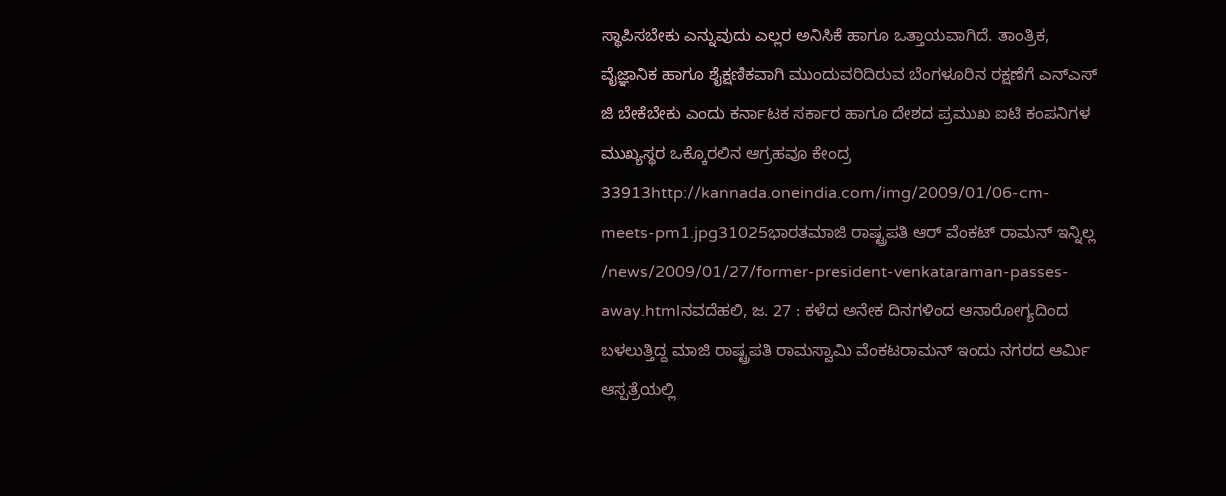ಸ್ಥಾಪಿಸಬೇಕು ಎನ್ನುವುದು ಎಲ್ಲರ ಅನಿಸಿಕೆ ಹಾಗೂ ಒತ್ತಾಯವಾಗಿದೆ. ತಾಂತ್ರಿಕ, ವೈಜ್ಞಾನಿಕ ಹಾಗೂ ಶೈಕ್ಷಣಿಕವಾಗಿ ಮುಂದುವರಿದಿರುವ ಬೆಂಗಳೂರಿನ ರಕ್ಷಣೆಗೆ ಎನ್ಎಸ್ ಜಿ ಬೇಕೆಬೇಕು ಎಂದು ಕರ್ನಾಟಕ ಸರ್ಕಾರ ಹಾಗೂ ದೇಶದ ಪ್ರಮುಖ ಐಟಿ ಕಂಪನಿಗಳ ಮುಖ್ಯಸ್ಥರ ಒಕ್ಕೊರಲಿನ ಆಗ್ರಹವೂ ಕೇಂದ್ರ 33913http://kannada.oneindia.com/img/2009/01/06-cm-meets-pm1.jpg31025ಭಾರತಮಾಜಿ ರಾಷ್ಟ್ರಪತಿ ಆರ್ ವೆಂಕಟ್ ರಾಮನ್ ಇನ್ನಿಲ್ಲ /news/2009/01/27/former-president-venkataraman-passes-away.htmlನವದೆಹಲಿ, ಜ. 27 : ಕಳೆದ ಅನೇಕ ದಿನಗಳಿಂದ ಆನಾರೋಗ್ಯದಿಂದ ಬಳಲುತ್ತಿದ್ದ ಮಾಜಿ ರಾಷ್ಟ್ರಪತಿ ರಾಮಸ್ವಾಮಿ ವೆಂಕಟರಾಮನ್ ಇಂದು ನಗರದ ಆರ್ಮಿ ಆಸ್ಪತ್ರೆಯಲ್ಲಿ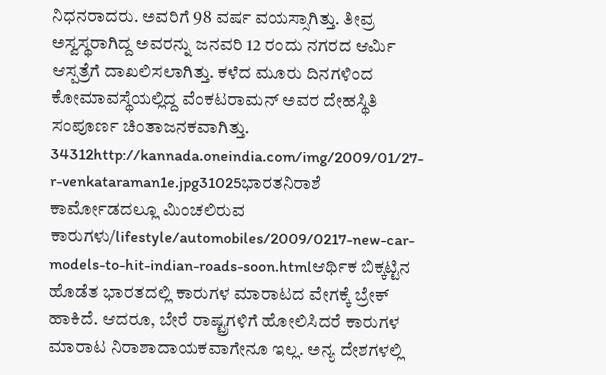ನಿಧನರಾದರು. ಅವರಿಗೆ 98 ವರ್ಷ ವಯಸ್ಸಾಗಿತ್ತು. ತೀವ್ರ ಅಸ್ವಸ್ಥರಾಗಿದ್ದ ಅವರನ್ನು ಜನವರಿ 12 ರಂದು ನಗರದ ಆರ್ಮಿ ಆಸ್ಪತ್ರೆಗೆ ದಾಖಲಿಸಲಾಗಿತ್ತು. ಕಳೆದ ಮೂರು ದಿನಗಳಿಂದ ಕೋಮಾವಸ್ಥೆಯಲ್ಲಿದ್ದ ವೆಂಕಟರಾಮನ್ ಅವರ ದೇಹಸ್ಥಿತಿ ಸಂಪೂರ್ಣ ಚಿಂತಾಜನಕವಾಗಿತ್ತು. 34312http://kannada.oneindia.com/img/2009/01/27-r-venkataraman1e.jpg31025ಭಾರತನಿರಾಶೆ ಕಾರ್ಮೋಡದಲ್ಲೂ ಮಿಂಚಲಿರುವ ಕಾರುಗಳು/lifestyle/automobiles/2009/0217-new-car-models-to-hit-indian-roads-soon.htmlಆರ್ಥಿಕ ಬಿಕ್ಕಟ್ಟಿನ ಹೊಡೆತ ಭಾರತದಲ್ಲಿ ಕಾರುಗಳ ಮಾರಾಟದ ವೇಗಕ್ಕೆ ಬ್ರೇಕ್ ಹಾಕಿದೆ. ಆದರೂ, ಬೇರೆ ರಾಷ್ಟ್ರಗಳಿಗೆ ಹೋಲಿಸಿದರೆ ಕಾರುಗಳ ಮಾರಾಟ ನಿರಾಶಾದಾಯಕವಾಗೇನೂ ಇಲ್ಲ. ಅನ್ಯ ದೇಶಗಳಲ್ಲಿ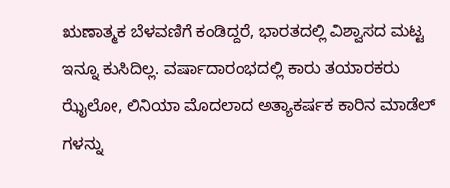ಋಣಾತ್ಮಕ ಬೆಳವಣಿಗೆ ಕಂಡಿದ್ದರೆ, ಭಾರತದಲ್ಲಿ ವಿಶ್ವಾಸದ ಮಟ್ಟ ಇನ್ನೂ ಕುಸಿದಿಲ್ಲ. ವರ್ಷಾದಾರಂಭದಲ್ಲಿ ಕಾರು ತಯಾರಕರು ಝೈಲೋ, ಲಿನಿಯಾ ಮೊದಲಾದ ಅತ್ಯಾಕರ್ಷಕ ಕಾರಿನ ಮಾಡೆಲ್ ಗಳನ್ನು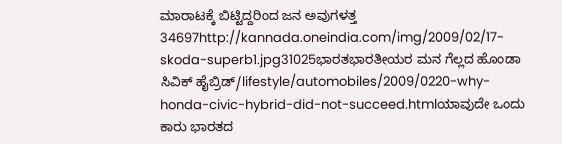ಮಾರಾಟಕ್ಕೆ ಬಿಟ್ಟಿದ್ದರಿಂದ ಜನ ಅವುಗಳತ್ತ 34697http://kannada.oneindia.com/img/2009/02/17-skoda-superb1.jpg31025ಭಾರತಭಾರತೀಯರ ಮನ ಗೆಲ್ಲದ ಹೊಂಡಾ ಸಿವಿಕ್ ಹೈಬ್ರಿಡ್/lifestyle/automobiles/2009/0220-why-honda-civic-hybrid-did-not-succeed.htmlಯಾವುದೇ ಒಂದು ಕಾರು ಭಾರತದ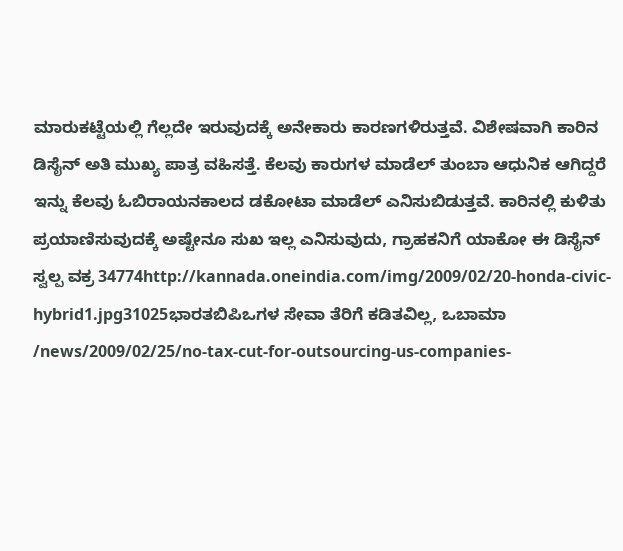ಮಾರುಕಟ್ಟೆಯಲ್ಲಿ ಗೆಲ್ಲದೇ ಇರುವುದಕ್ಕೆ ಅನೇಕಾರು ಕಾರಣಗಳಿರುತ್ತವೆ. ವಿಶೇಷವಾಗಿ ಕಾರಿನ ಡಿಸೈನ್ ಅತಿ ಮುಖ್ಯ ಪಾತ್ರ ವಹಿಸತ್ತೆ. ಕೆಲವು ಕಾರುಗಳ ಮಾಡೆಲ್ ತುಂಬಾ ಆಧುನಿಕ ಆಗಿದ್ದರೆ ಇನ್ನು ಕೆಲವು ಓಬಿರಾಯನಕಾಲದ ಡಕೋಟಾ ಮಾಡೆಲ್ ಎನಿಸುಬಿಡುತ್ತವೆ. ಕಾರಿನಲ್ಲಿ ಕುಳಿತು ಪ್ರಯಾಣಿಸುವುದಕ್ಕೆ ಅಷ್ಟೇನೂ ಸುಖ ಇಲ್ಲ ಎನಿಸುವುದು, ಗ್ರಾಹಕನಿಗೆ ಯಾಕೋ ಈ ಡಿಸೈನ್ ಸ್ವಲ್ಪ ವಕ್ರ 34774http://kannada.oneindia.com/img/2009/02/20-honda-civic-hybrid1.jpg31025ಭಾರತಬಿಪಿಒಗಳ ಸೇವಾ ತೆರಿಗೆ ಕಡಿತವಿಲ್ಲ, ಒಬಾಮಾ /news/2009/02/25/no-tax-cut-for-outsourcing-us-companies-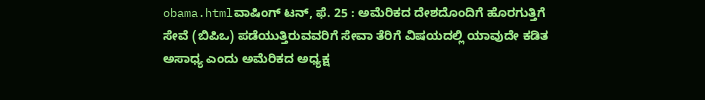obama.htmlವಾಷಿಂಗ್ ಟನ್, ಫೆ. 25 : ಅಮೆರಿಕದ ದೇಶದೊಂದಿಗೆ ಹೊರಗುತ್ತಿಗೆ ಸೇವೆ (ಬಿಪಿಒ) ಪಡೆಯುತ್ತಿರುವವರಿಗೆ ಸೇವಾ ತೆರಿಗೆ ವಿಷಯದಲ್ಲಿ ಯಾವುದೇ ಕಡಿತ ಅಸಾಧ್ಯ ಎಂದು ಅಮೆರಿಕದ ಅಧ್ಯಕ್ಷ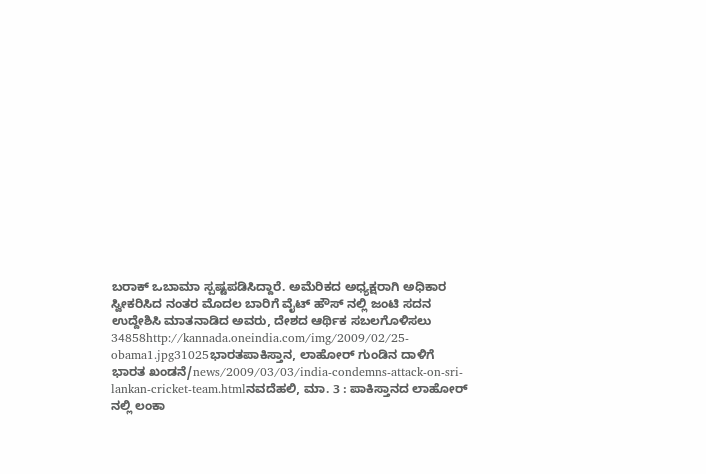ಬರಾಕ್ ಒಬಾಮಾ ಸ್ಪಷ್ಟಪಡಿಸಿದ್ದಾರೆ. ಅಮೆರಿಕದ ಅಧ್ಯಕ್ಷರಾಗಿ ಅಧಿಕಾರ ಸ್ವೀಕರಿಸಿದ ನಂತರ ಮೊದಲ ಬಾರಿಗೆ ವೈಟ್ ಹೌಸ್ ನಲ್ಲಿ ಜಂಟಿ ಸದನ ಉದ್ದೇಶಿಸಿ ಮಾತನಾಡಿದ ಅವರು, ದೇಶದ ಆರ್ಥಿಕ ಸಬಲಗೊಳಿಸಲು 34858http://kannada.oneindia.com/img/2009/02/25-obama1.jpg31025ಭಾರತಪಾಕಿಸ್ತಾನ, ಲಾಹೋರ್ ಗುಂಡಿನ ದಾಳಿಗೆ ಭಾರತ ಖಂಡನೆ/news/2009/03/03/india-condemns-attack-on-sri-lankan-cricket-team.htmlನವದೆಹಲಿ, ಮಾ. 3 : ಪಾಕಿಸ್ತಾನದ ಲಾಹೋರ್ ನಲ್ಲಿ ಲಂಕಾ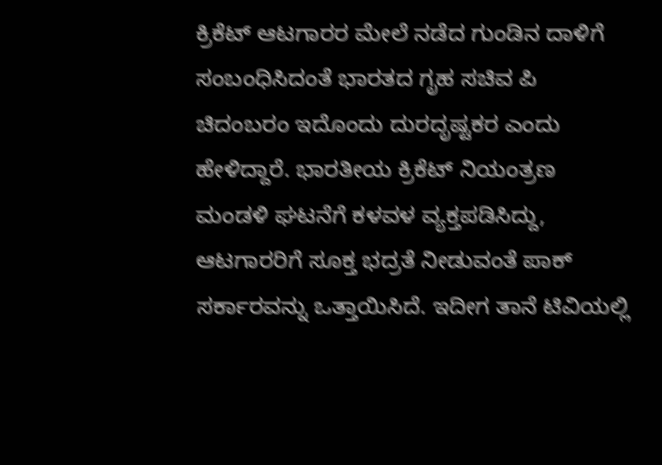ಕ್ರಿಕೆಟ್ ಆಟಗಾರರ ಮೇಲೆ ನಡೆದ ಗುಂಡಿನ ದಾಳಿಗೆ ಸಂಬಂಧಿಸಿದಂತೆ ಭಾರತದ ಗೃಹ ಸಚಿವ ಪಿ ಚಿದಂಬರಂ ಇದೊಂದು ದುರದೃಷ್ಟಕರ ಎಂದು ಹೇಳಿದ್ದಾರೆ. ಭಾರತೀಯ ಕ್ರಿಕೆಟ್ ನಿಯಂತ್ರಣ ಮಂಡಳಿ ಘಟನೆಗೆ ಕಳವಳ ವ್ಯಕ್ತಪಡಿಸಿದ್ದು, ಆಟಗಾರರಿಗೆ ಸೂಕ್ತ ಭದ್ರತೆ ನೀಡುವಂತೆ ಪಾಕ್ ಸರ್ಕಾರವನ್ನು ಒತ್ತಾಯಿಸಿದೆ. ಇದೀಗ ತಾನೆ ಟಿವಿಯಲ್ಲಿ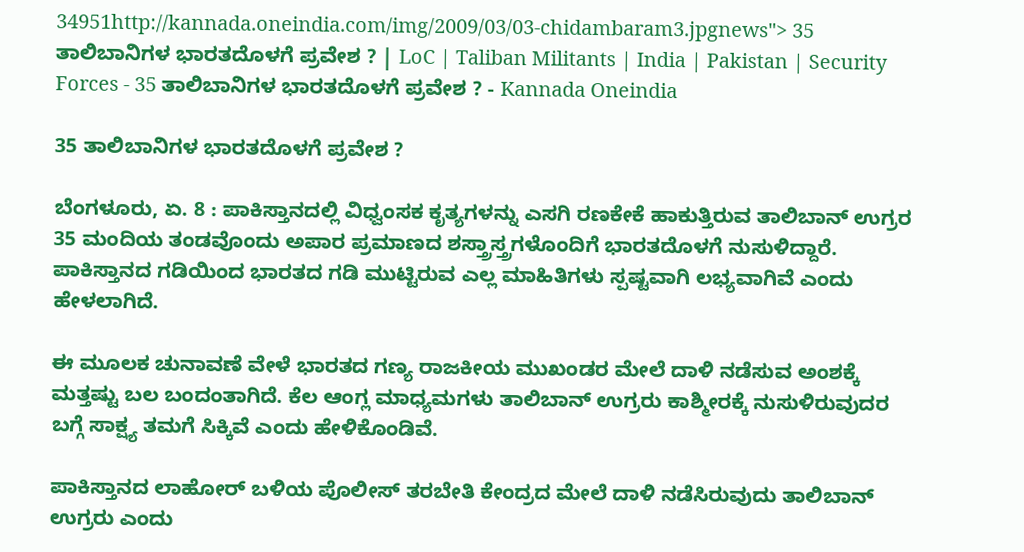34951http://kannada.oneindia.com/img/2009/03/03-chidambaram3.jpgnews"> 35 ತಾಲಿಬಾನಿಗಳ ಭಾರತದೊಳಗೆ ಪ್ರವೇಶ ? | LoC | Taliban Militants | India | Pakistan | Security Forces - 35 ತಾಲಿಬಾನಿಗಳ ಭಾರತದೊಳಗೆ ಪ್ರವೇಶ ? - Kannada Oneindia

35 ತಾಲಿಬಾನಿಗಳ ಭಾರತದೊಳಗೆ ಪ್ರವೇಶ ?

ಬೆಂಗಳೂರು, ಏ. 8 : ಪಾಕಿಸ್ತಾನದಲ್ಲಿ ವಿಧ್ವಂಸಕ ಕೃತ್ಯಗಳನ್ನು ಎಸಗಿ ರಣಕೇಕೆ ಹಾಕುತ್ತಿರುವ ತಾಲಿಬಾನ್ ಉಗ್ರರ 35 ಮಂದಿಯ ತಂಡವೊಂದು ಅಪಾರ ಪ್ರಮಾಣದ ಶಸ್ತ್ರಾಸ್ತ್ರಗಳೊಂದಿಗೆ ಭಾರತದೊಳಗೆ ನುಸುಳಿದ್ದಾರೆ. ಪಾಕಿಸ್ತಾನದ ಗಡಿಯಿಂದ ಭಾರತದ ಗಡಿ ಮುಟ್ಟಿರುವ ಎಲ್ಲ ಮಾಹಿತಿಗಳು ಸ್ಪಷ್ಟವಾಗಿ ಲಭ್ಯವಾಗಿವೆ ಎಂದು ಹೇಳಲಾಗಿದೆ.

ಈ ಮೂಲಕ ಚುನಾವಣೆ ವೇಳೆ ಭಾರತದ ಗಣ್ಯ ರಾಜಕೀಯ ಮುಖಂಡರ ಮೇಲೆ ದಾಳಿ ನಡೆಸುವ ಅಂಶಕ್ಕೆ ಮತ್ತಷ್ಟು ಬಲ ಬಂದಂತಾಗಿದೆ. ಕೆಲ ಆಂಗ್ಲ ಮಾಧ್ಯಮಗಳು ತಾಲಿಬಾನ್ ಉಗ್ರರು ಕಾಶ್ಮೀರಕ್ಕೆ ನುಸುಳಿರುವುದರ ಬಗ್ಗೆ ಸಾಕ್ಷ್ಯ ತಮಗೆ ಸಿಕ್ಕಿವೆ ಎಂದು ಹೇಳಿಕೊಂಡಿವೆ.

ಪಾಕಿಸ್ತಾನದ ಲಾಹೋರ್ ಬಳಿಯ ಪೊಲೀಸ್ ತರಬೇತಿ ಕೇಂದ್ರದ ಮೇಲೆ ದಾಳಿ ನಡೆಸಿರುವುದು ತಾಲಿಬಾನ್ ಉಗ್ರರು ಎಂದು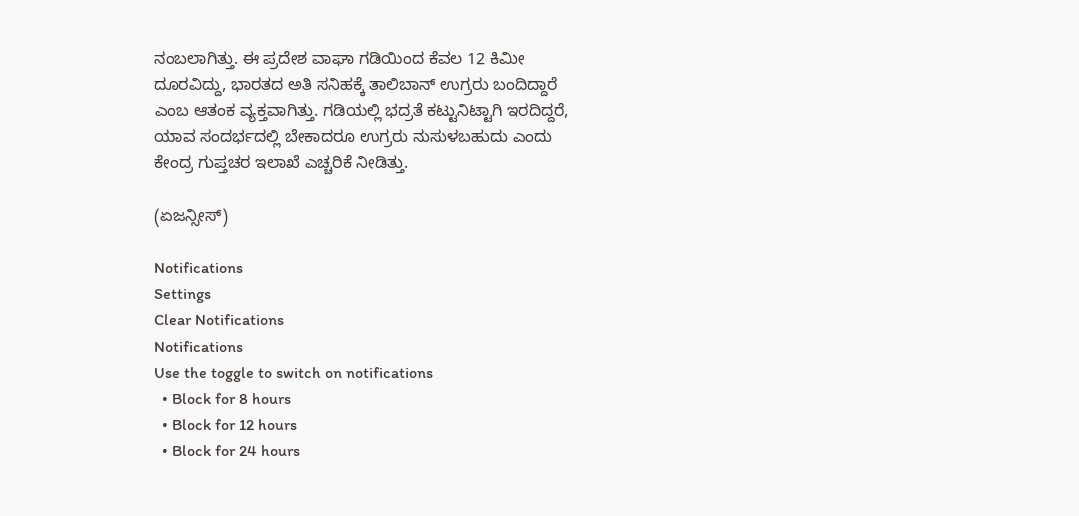ನಂಬಲಾಗಿತ್ತು. ಈ ಪ್ರದೇಶ ವಾಘಾ ಗಡಿಯಿಂದ ಕೆವಲ 12 ಕಿಮೀ ದೂರವಿದ್ದು, ಭಾರತದ ಅತಿ ಸನಿಹಕ್ಕೆ ತಾಲಿಬಾನ್ ಉಗ್ರರು ಬಂದಿದ್ದಾರೆ ಎಂಬ ಆತಂಕ ವ್ಯಕ್ತವಾಗಿತ್ತು. ಗಡಿಯಲ್ಲಿ ಭದ್ರತೆ ಕಟ್ಟುನಿಟ್ಟಾಗಿ ಇರದಿದ್ದರೆ, ಯಾವ ಸಂದರ್ಭದಲ್ಲಿ ಬೇಕಾದರೂ ಉಗ್ರರು ನುಸುಳಬಹುದು ಎಂದು ಕೇಂದ್ರ ಗುಪ್ತಚರ ಇಲಾಖೆ ಎಚ್ಚರಿಕೆ ನೀಡಿತ್ತು.

(ಏಜನ್ಸೀಸ್)

Notifications
Settings
Clear Notifications
Notifications
Use the toggle to switch on notifications
  • Block for 8 hours
  • Block for 12 hours
  • Block for 24 hours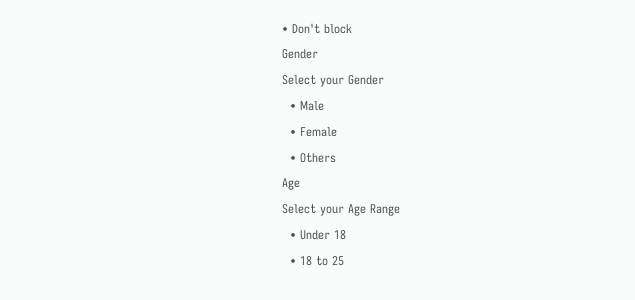• Don't block
Gender
Select your Gender
  • Male
  • Female
  • Others
Age
Select your Age Range
  • Under 18
  • 18 to 25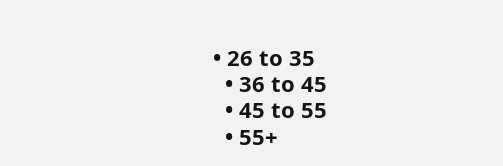• 26 to 35
  • 36 to 45
  • 45 to 55
  • 55+